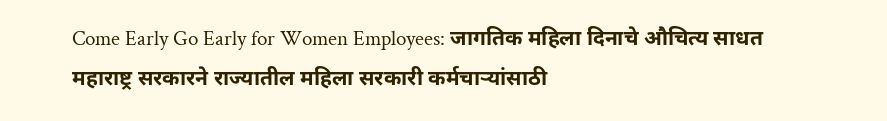Come Early Go Early for Women Employees: जागतिक महिला दिनाचे औचित्य साधत महाराष्ट्र सरकारने राज्यातील महिला सरकारी कर्मचाऱ्यांसाठी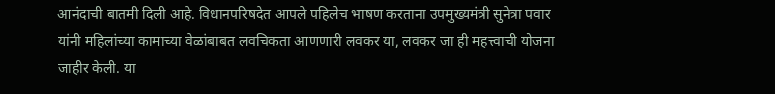आनंदाची बातमी दिली आहे. विधानपरिषदेत आपले पहिलेच भाषण करताना उपमुख्यमंत्री सुनेत्रा पवार यांनी महिलांच्या कामाच्या वेळांबाबत लवचिकता आणणारी लवकर या, लवकर जा ही महत्त्वाची योजना जाहीर केली. या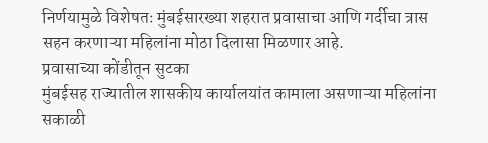निर्णयामुळे विशेषतः मुंबईसारख्या शहरात प्रवासाचा आणि गर्दीचा त्रास सहन करणाऱ्या महिलांना मोठा दिलासा मिळणार आहे.
प्रवासाच्या कोंडीतून सुटका
मुंबईसह राज्यातील शासकीय कार्यालयांत कामाला असणाऱ्या महिलांना सकाळी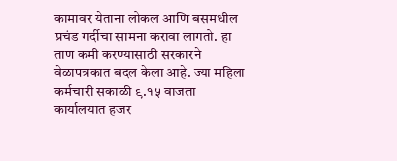कामावर येताना लोकल आणि बसमधील प्रचंड गर्दीचा सामना करावा लागतो. हा ताण कमी करण्यासाठी सरकारने वेळापत्रकात बदल केला आहे. ज्या महिला कर्मचारी सकाळी ९.१५ वाजता कार्यालयात हजर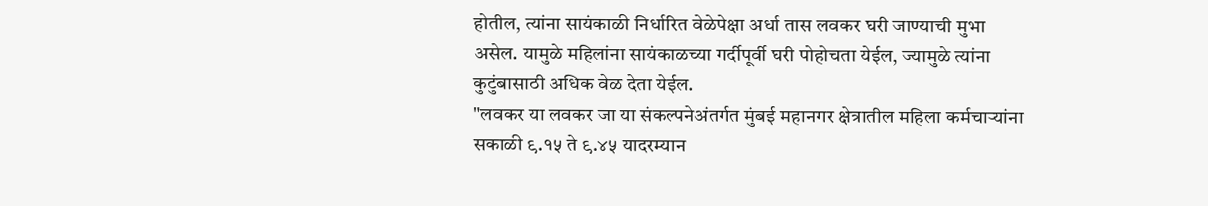होतील, त्यांना सायंकाळी निर्धारित वेळेपेक्षा अर्धा तास लवकर घरी जाण्याची मुभा असेल. यामुळे महिलांना सायंकाळच्या गर्दीपूर्वी घरी पोहोचता येईल, ज्यामुळे त्यांना कुटुंबासाठी अधिक वेळ देता येईल.
"लवकर या लवकर जा या संकल्पनेअंतर्गत मुंबई महानगर क्षेत्रातील महिला कर्मचाऱ्यांना सकाळी ९.१५ ते ९.४५ यादरम्यान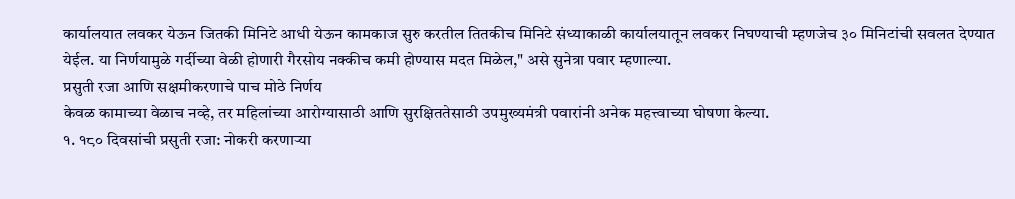कार्यालयात लवकर येऊन जितकी मिनिटे आधी येऊन कामकाज सुरु करतील तितकीच मिनिटे संध्याकाळी कार्यालयातून लवकर निघण्याची म्हणजेच ३० मिनिटांची सवलत देण्यात येईल. या निर्णयामुळे गर्दीच्या वेळी होणारी गैरसोय नक्कीच कमी होण्यास मदत मिळेल," असे सुनेत्रा पवार म्हणाल्या.
प्रसुती रजा आणि सक्षमीकरणाचे पाच मोठे निर्णय
केवळ कामाच्या वेळाच नव्हे, तर महिलांच्या आरोग्यासाठी आणि सुरक्षिततेसाठी उपमुख्यमंत्री पवारांनी अनेक महत्त्वाच्या घोषणा केल्या.
१. १८० दिवसांची प्रसुती रजा: नोकरी करणाऱ्या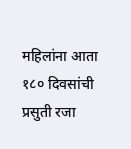महिलांना आता १८० दिवसांची प्रसुती रजा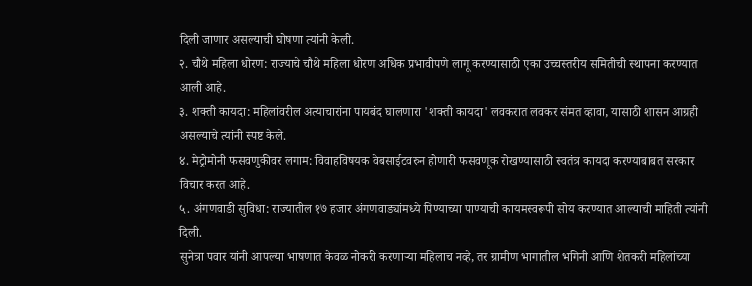दिली जाणार असल्याची घोषणा त्यांनी केली.
२. चौथे महिला धोरण: राज्याचे चौथे महिला धोरण अधिक प्रभावीपणे लागू करण्यासाठी एका उच्चस्तरीय समितीची स्थापना करण्यात आली आहे.
३. शक्ती कायदा: महिलांवरील अत्याचारांना पायबंद घालणारा 'शक्ती कायदा' लवकरात लवकर संमत व्हावा, यासाठी शासन आग्रही असल्याचे त्यांनी स्पष्ट केले.
४. मेट्रोमोनी फसवणुकीवर लगाम: विवाहविषयक वेबसाईटवरुन होणारी फसवणूक रोखण्यासाठी स्वतंत्र कायदा करण्याबाबत सरकार विचार करत आहे.
५. अंगणवाडी सुविधा: राज्यातील १७ हजार अंगणवाड्यांमध्ये पिण्याच्या पाण्याची कायमस्वरूपी सोय करण्यात आल्याची माहिती त्यांनी दिली.
सुनेत्रा पवार यांनी आपल्या भाषणात केवळ नोकरी करणाऱ्या महिलाच नव्हे, तर ग्रामीण भागातील भगिनी आणि शेतकरी महिलांच्या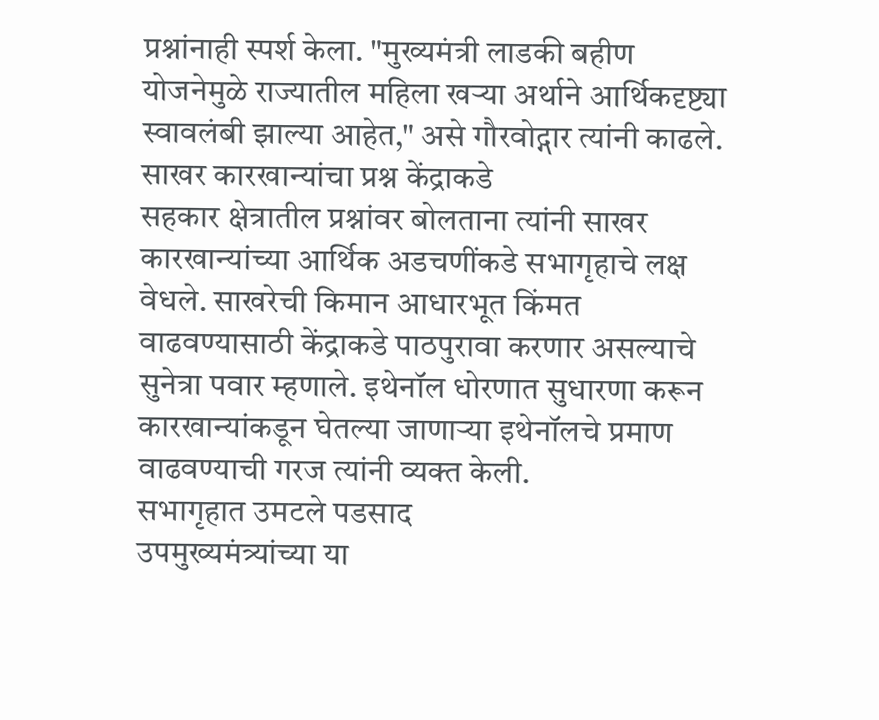प्रश्नांनाही स्पर्श केला. "मुख्यमंत्री लाडकी बहीण योजनेमुळे राज्यातील महिला खऱ्या अर्थाने आर्थिकदृष्ट्या स्वावलंबी झाल्या आहेत," असे गौरवोद्गार त्यांनी काढले.
साखर कारखान्यांचा प्रश्न केंद्राकडे
सहकार क्षेत्रातील प्रश्नांवर बोलताना त्यांनी साखर कारखान्यांच्या आर्थिक अडचणींकडे सभागृहाचे लक्ष वेधले. साखरेची किमान आधारभूत किंमत वाढवण्यासाठी केंद्राकडे पाठपुरावा करणार असल्याचे सुनेत्रा पवार म्हणाले. इथेनॉल धोरणात सुधारणा करून कारखान्यांकडून घेतल्या जाणाऱ्या इथेनॉलचे प्रमाण वाढवण्याची गरज त्यांनी व्यक्त केली.
सभागृहात उमटले पडसाद
उपमुख्यमंत्र्यांच्या या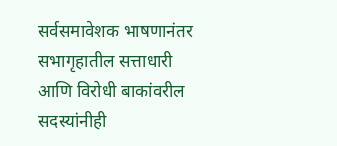सर्वसमावेशक भाषणानंतर सभागृहातील सत्ताधारी आणि विरोधी बाकांवरील सदस्यांनीही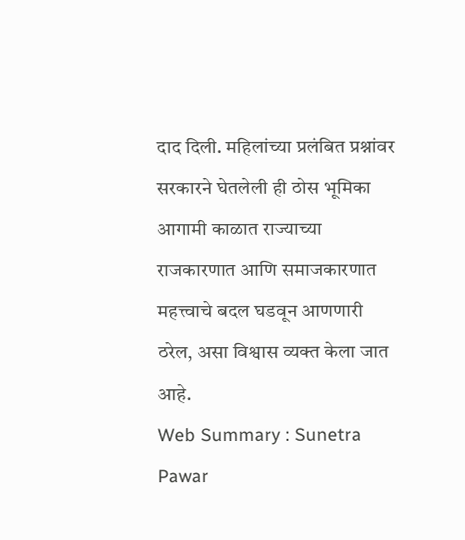दाद दिली. महिलांच्या प्रलंबित प्रश्नांवर सरकारने घेतलेली ही ठोस भूमिका आगामी काळात राज्याच्या राजकारणात आणि समाजकारणात महत्त्वाचे बदल घडवून आणणारी ठरेल, असा विश्वास व्यक्त केला जात आहे.
Web Summary : Sunetra Pawar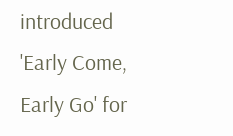introduced 'Early Come, Early Go' for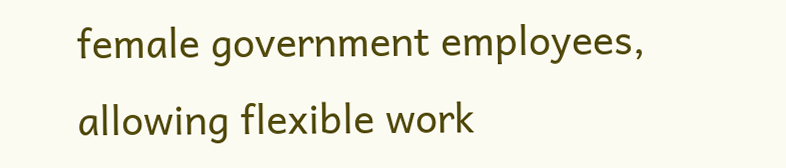female government employees, allowing flexible work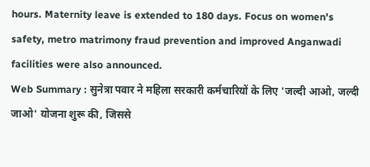hours. Maternity leave is extended to 180 days. Focus on women's safety, metro matrimony fraud prevention and improved Anganwadi facilities were also announced.
Web Summary : सुनेत्रा पवार ने महिला सरकारी कर्मचारियों के लिए 'जल्दी आओ, जल्दी जाओ' योजना शुरू की, जिससे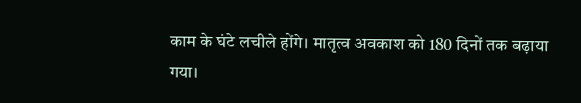काम के घंटे लचीले होंगे। मातृत्व अवकाश को 180 दिनों तक बढ़ाया गया।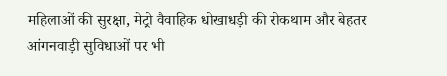महिलाओं की सुरक्षा, मेट्रो वैवाहिक धोखाधड़ी की रोकथाम और बेहतर आंगनवाड़ी सुविधाओं पर भी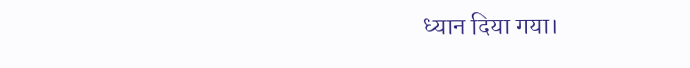ध्यान दिया गया।